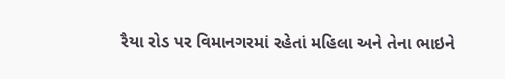રૈયા રોડ પર વિમાનગરમાં રહેતાં મહિલા અને તેના ભાઇને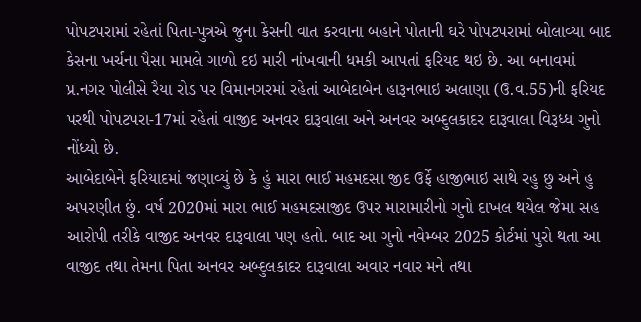પોપટપરામાં રહેતાં પિતા-પુત્રએ જુના કેસની વાત કરવાના બહાને પોતાની ઘરે પોપટપરામાં બોલાવ્યા બાદ કેસના ખર્ચના પૈસા મામલે ગાળો દઇ મારી નાંખવાની ધમકી આપતાં ફરિયદ થઇ છે. આ બનાવમાં પ્ર.નગર પોલીસે રૈયા રોડ પર વિમાનગરમાં રહેતાં આબેદાબેન હારૂનભાઇ અલાણા (ઉ.વ.55)ની ફરિયદ પરથી પોપટપરા-17માં રહેતાં વાજીદ અનવર દારૂવાલા અને અનવર અબ્દુલકાદર દારૂવાલા વિરૂધ્ધ ગુનો નોંધ્યો છે.
આબેદાબેને ફરિયાદમાં જણાવ્યું છે કે હું મારા ભાઈ મહમદસા જીદ ઉર્ફે હાજીભાઇ સાથે રહુ છુ અને હુ અપરણીત છું. વર્ષ 2020માં મારા ભાઈ મહમદસાજીદ ઉપર મારામારીનો ગુનો દાખલ થયેલ જેમા સહ આરોપી તરીકે વાજીદ અનવર દારૂવાલા પણ હતો. બાદ આ ગુનો નવેમ્બર 2025 કોર્ટમાં પુરો થતા આ વાજીદ તથા તેમના પિતા અનવર અબ્દુલકાદર દારૂવાલા અવાર નવાર મને તથા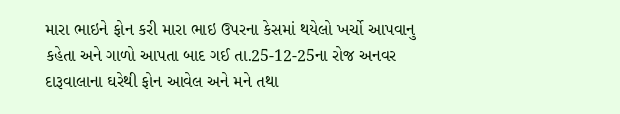મારા ભાઇને ફોન કરી મારા ભાઇ ઉપરના કેસમાં થયેલો ખર્ચો આપવાનુ કહેતા અને ગાળો આપતા બાદ ગઈ તા.25-12-25ના રોજ અનવર દારૂવાલાના ઘરેથી ફોન આવેલ અને મને તથા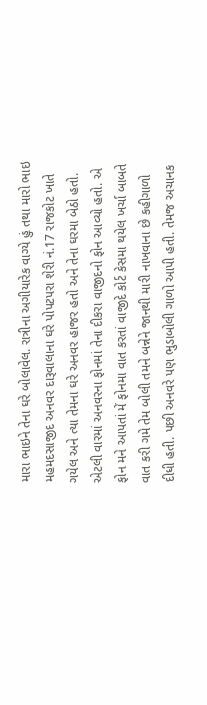મારા ભાઇને તેના ઘરે બોલાવેલ. રાત્રીના અગીયારેક વાગ્યે હું તથા મારો ભાઇ મહમદસાજીદ અનવર દારૂવાલાના ઘરે પોપટપરા શેરી નં.17 રાજકોટ ખાતે ગયેલ અને ત્યા તેમના ઘરે અનવર હાજર હતો અને તેના ઘરમા બેઠો હતો.
એટલી વારમાં અનવરના ફોનમાં તેના દીકરા વાજીદનો ફોન આવ્યો હતો. એ ફોન મને આપતાં મેં ફોનમા વાત કરતાં વાજીદે કોર્ટ કેસમા થયેલ ખર્ચા બાબતે વાત કરી ગમે તેમ બોલી તમને બન્નેને જાનથી મારી નાખવાના છે કહીગાળો દીધી હતી. પછી અનવરે પણ ભુડાબોલી ગાળો આપી હતી. તેમજ અચાનક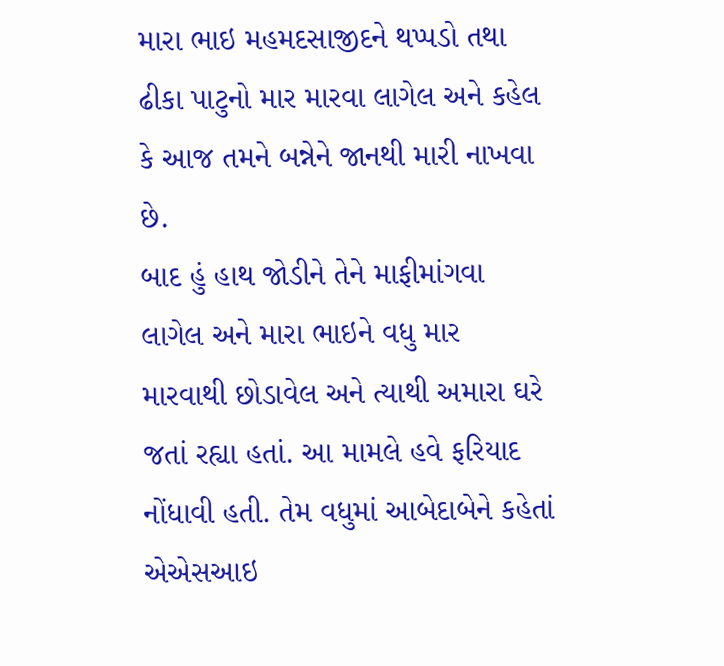મારા ભાઇ મહમદસાજીદને થપ્પડો તથા ઢીકા પાટુનો માર મારવા લાગેલ અને કહેલ કે આજ તમને બન્નેને જાનથી મારી નાખવા છે.
બાદ હું હાથ જોડીને તેને માફીમાંગવા લાગેલ અને મારા ભાઇને વધુ માર મારવાથી છોડાવેલ અને ત્યાથી અમારા ઘરે જતાં રહ્યા હતાં. આ મામલે હવે ફરિયાદ નોંધાવી હતી. તેમ વધુમાં આબેદાબેને કહેતાં એએસઆઇ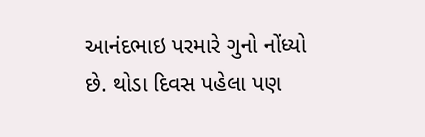આનંદભાઇ પરમારે ગુનો નોંધ્યો છે. થોડા દિવસ પહેલા પણ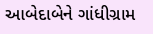આબેદાબેને ગાંધીગ્રામ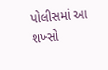પોલીસમાં આ શખ્સો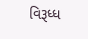વિરૂધ્ધ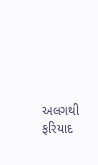અલગથી ફરિયાદ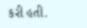કરી હતી.